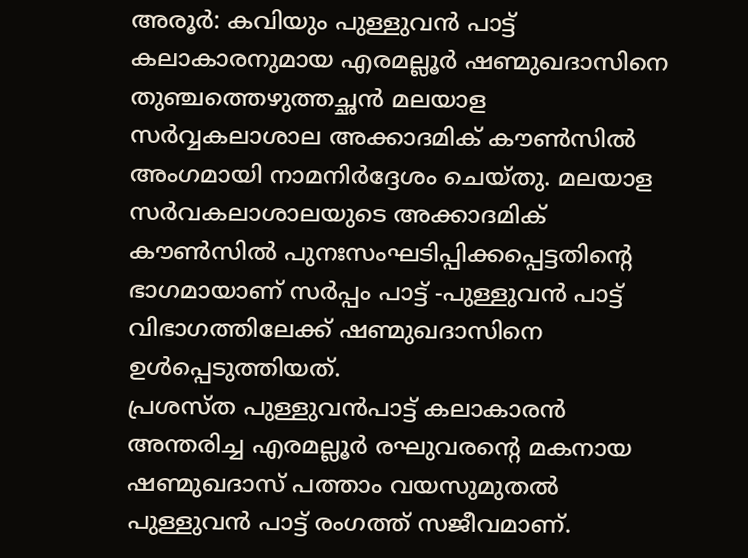അരൂർ: കവിയും പുള്ളുവൻ പാട്ട് കലാകാരനുമായ എരമല്ലൂർ ഷണ്മുഖദാസിനെ തുഞ്ചത്തെഴുത്തച്ഛൻ മലയാള സർവ്വകലാശാല അക്കാദമിക് കൗൺസിൽ അംഗമായി നാമനിർദ്ദേശം ചെയ്തു. മലയാള സർവകലാശാലയുടെ അക്കാദമിക് കൗൺസിൽ പുനഃസംഘടിപ്പിക്കപ്പെട്ടതിന്റെ ഭാഗമായാണ് സർപ്പം പാട്ട് -പുള്ളുവൻ പാട്ട് വിഭാഗത്തിലേക്ക് ഷണ്മുഖദാസിനെ ഉൾപ്പെടുത്തിയത്.
പ്രശസ്ത പുള്ളുവൻപാട്ട് കലാകാരൻ അന്തരിച്ച എരമല്ലൂർ രഘുവരന്റെ മകനായ ഷണ്മുഖദാസ് പത്താം വയസുമുതൽ പുള്ളുവൻ പാട്ട് രംഗത്ത് സജീവമാണ്.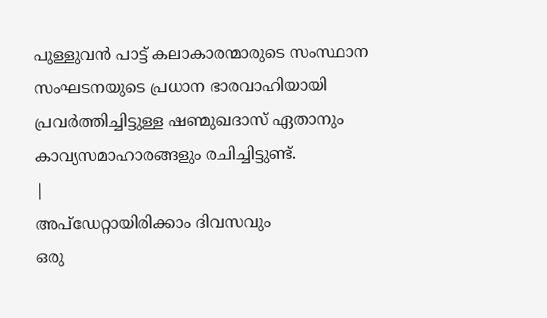പുള്ളുവൻ പാട്ട് കലാകാരന്മാരുടെ സംസ്ഥാന സംഘടനയുടെ പ്രധാന ഭാരവാഹിയായി പ്രവർത്തിച്ചിട്ടുള്ള ഷണ്മുഖദാസ് ഏതാനും കാവ്യസമാഹാരങ്ങളും രചിച്ചിട്ടുണ്ട്.
|
അപ്ഡേറ്റായിരിക്കാം ദിവസവും
ഒരു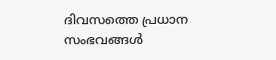ദിവസത്തെ പ്രധാന സംഭവങ്ങൾ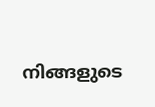നിങ്ങളുടെ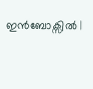ഇൻബോക്സിൽ |